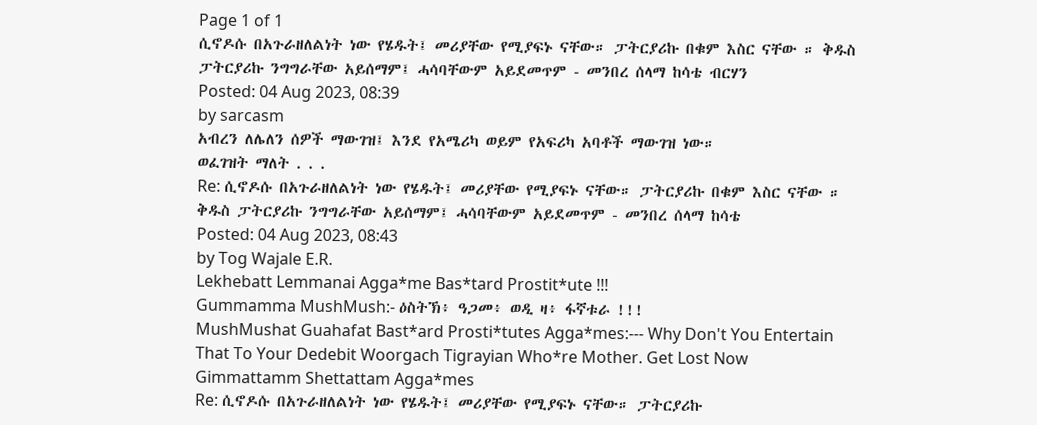Page 1 of 1
ሲኖዶሱ በአጉራዘለልነት ነው የሄዱት፤ መሪያቸው የሚያፍኑ ናቸው። ፓትርያሪኩ በቁም እስር ናቸው ። ቅዱስ ፓትርያሪኩ ንግግራቸው አይሰማም፤ ሓሳባቸውም አይደመጥም - መንበረ ሰላማ ከሳቴ ብርሃን
Posted: 04 Aug 2023, 08:39
by sarcasm
አብረን ለሌለን ሰዎች ማውገዝ፤ እንደ የአሜሪካ ወይም የአፍሪካ አባቶች ማውገዝ ነው።
ወፈገዝት ማለት . . .
Re: ሲኖዶሱ በአጉራዘለልነት ነው የሄዱት፤ መሪያቸው የሚያፍኑ ናቸው። ፓትርያሪኩ በቁም እስር ናቸው ። ቅዱስ ፓትርያሪኩ ንግግራቸው አይሰማም፤ ሓሳባቸውም አይደመጥም - መንበረ ሰላማ ከሳቴ
Posted: 04 Aug 2023, 08:43
by Tog Wajale E.R.
Lekhebatt Lemmanai Agga*me Bas*tard Prostit*ute !!!
Gummamma MushMush:- ዕስትኽ፥ ዓጋመ፥ ወዲ ዛ፥ ፋኛቱራ !!!
MushMushat Guahafat Bast*ard Prosti*tutes Agga*mes:--- Why Don't You Entertain That To Your Dedebit Woorgach Tigrayian Who*re Mother. Get Lost Now Gimmattamm Shettattam Agga*mes
Re: ሲኖዶሱ በአጉራዘለልነት ነው የሄዱት፤ መሪያቸው የሚያፍኑ ናቸው። ፓትርያሪኩ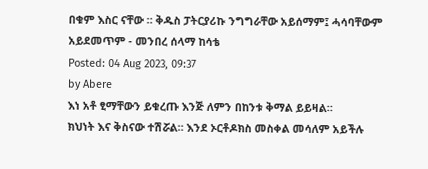በቁም እስር ናቸው ። ቅዱስ ፓትርያሪኩ ንግግራቸው አይሰማም፤ ሓሳባቸውም አይደመጥም - መንበረ ሰላማ ከሳቴ
Posted: 04 Aug 2023, 09:37
by Abere
እነ አቶ ፂማቸውን ይቁረጡ እንጅ ለምን በከንቱ ቅማል ይይዛል።
ክህነት እና ቅስናው ተሽሯል። እንደ ኦርቶዶክስ መስቀል መሳለም አይችሉ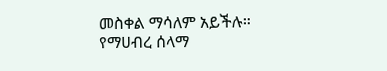መስቀል ማሳለም አይችሉ። የማሀብረ ሰላማ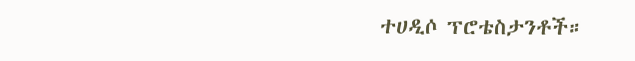ተሀዲሶ ፕሮቴስታንቶች።